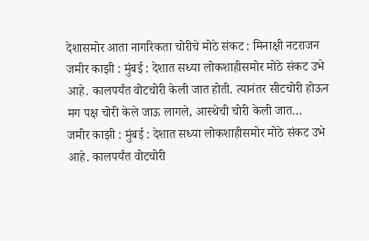देशासमोर आता नागरिकता चोरीचे मोठे संकट : मिनाक्षी नटराजन
जमीर काझी : मुंबई : देशात सध्या लोकशाहीसमोर मोठे संकट उभे आहे. कालपर्यंत वोटचोरी केली जात होती. त्यानंतर सीटचोरी होऊन मग पक्ष चोरी केले जाऊ लागले, आस्थेची चोरी केली जात…
जमीर काझी : मुंबई : देशात सध्या लोकशाहीसमोर मोठे संकट उभे आहे. कालपर्यंत वोटचोरी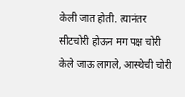केली जात होती. त्यानंतर सीटचोरी होऊन मग पक्ष चोरी केले जाऊ लागले, आस्थेची चोरी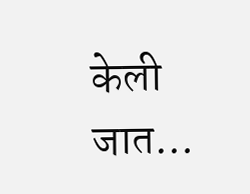केली जात…